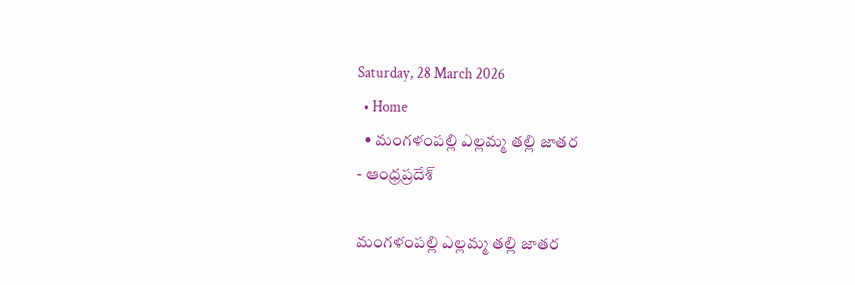Saturday, 28 March 2026
  • Home
  • మంగళంపల్లి ఎల్లమ్మ తల్లి జాతర
- ఆంధ్రప్రదేశ్

మంగళంపల్లి ఎల్లమ్మ తల్లి జాతర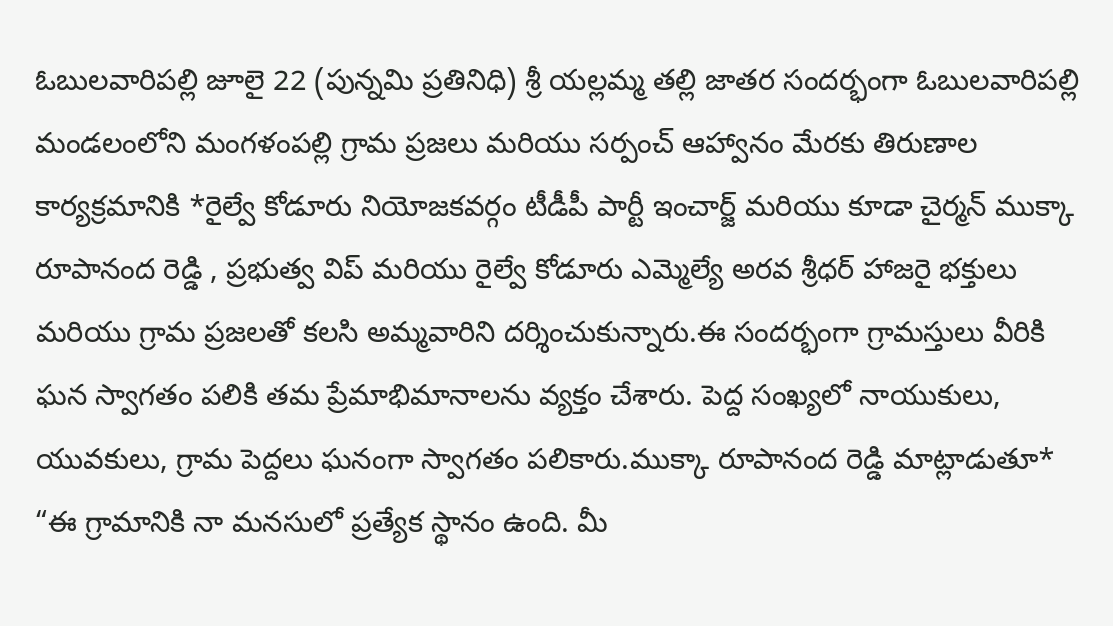ఓబులవారిపల్లి జూలై 22 (పున్నమి ప్రతినిధి) శ్రీ యల్లమ్మ తల్లి జాతర సందర్భంగా ఓబులవారిపల్లి మండలంలోని మంగళంపల్లి గ్రామ ప్రజలు మరియు సర్పంచ్ ఆహ్వానం మేరకు తిరుణాల కార్యక్రమానికి *రైల్వే కోడూరు నియోజకవర్గం టీడీపీ పార్టీ ఇంచార్జ్ మరియు కూడా చైర్మన్ ముక్కా రూపానంద రెడ్డి , ప్రభుత్వ విప్ మరియు రైల్వే కోడూరు ఎమ్మెల్యే అరవ శ్రీధర్ హాజరై భక్తులు మరియు గ్రామ ప్రజలతో కలసి అమ్మవారిని దర్శించుకున్నారు.ఈ సందర్భంగా గ్రామస్తులు వీరికి ఘన స్వాగతం పలికి తమ ప్రేమాభిమానాలను వ్యక్తం చేశారు. పెద్ద సంఖ్యలో నాయుకులు, యువకులు, గ్రామ పెద్దలు ఘనంగా స్వాగతం పలికారు.ముక్కా రూపానంద రెడ్డి మాట్లాడుతూ* “ఈ గ్రామానికి నా మనసులో ప్రత్యేక స్థానం ఉంది. మీ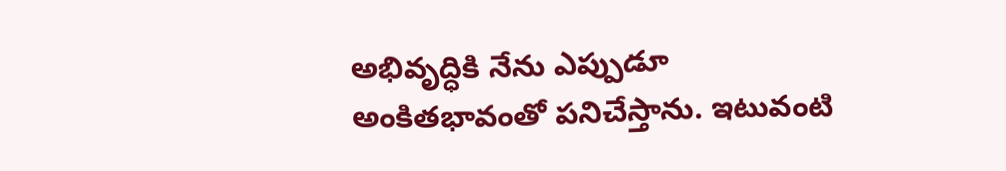అభివృద్ధికి నేను ఎప్పుడూ అంకితభావంతో పనిచేస్తాను. ఇటువంటి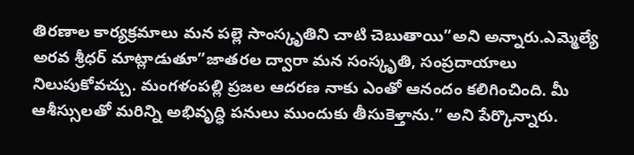తిరణాల కార్యక్రమాలు మన పల్లె సాంస్కృతిని చాటి చెబుతాయి”అని అన్నారు.ఎమ్మెల్యే అరవ శ్రీధర్ మాట్లాడుతూ”జాతరల ద్వారా మన సంస్కృతి, సంప్రదాయాలు నిలుపుకోవచ్చు. మంగళంపల్లి ప్రజల ఆదరణ నాకు ఎంతో ఆనందం కలిగించింది. మీ ఆశీస్సులతో మరిన్ని అభివృద్ధి పనులు ముందుకు తీసుకెళ్తాను.” అని పేర్కొన్నారు.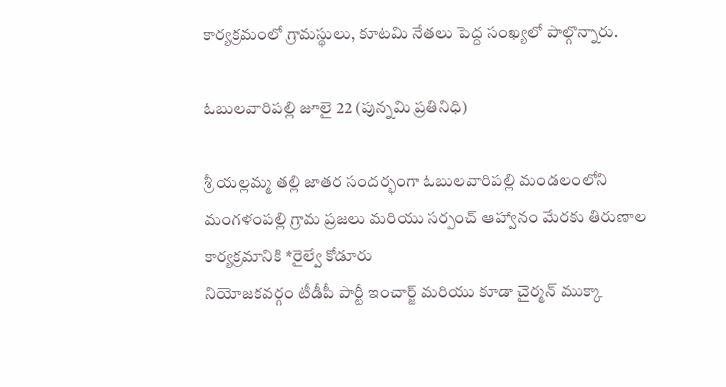కార్యక్రమంలో గ్రామస్థులు, కూటమి నేతలు పెద్ద సంఖ్యలో పాల్గొన్నారు.

ఓబులవారిపల్లి జూలై 22 (పున్నమి ప్రతినిధి)

శ్రీ యల్లమ్మ తల్లి జాతర సందర్భంగా ఓబులవారిపల్లి మండలంలోని మంగళంపల్లి గ్రామ ప్రజలు మరియు సర్పంచ్ ఆహ్వానం మేరకు తిరుణాల కార్యక్రమానికి *రైల్వే కోడూరు
నియోజకవర్గం టీడీపీ పార్టీ ఇంచార్జ్ మరియు కూడా చైర్మన్ ముక్కా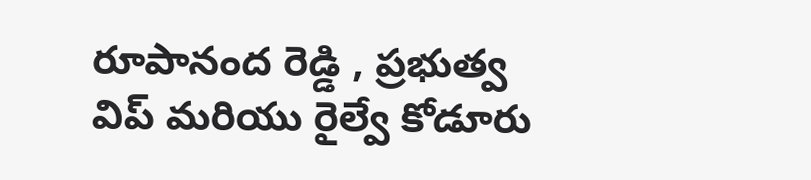రూపానంద రెడ్డి , ప్రభుత్వ విప్ మరియు రైల్వే కోడూరు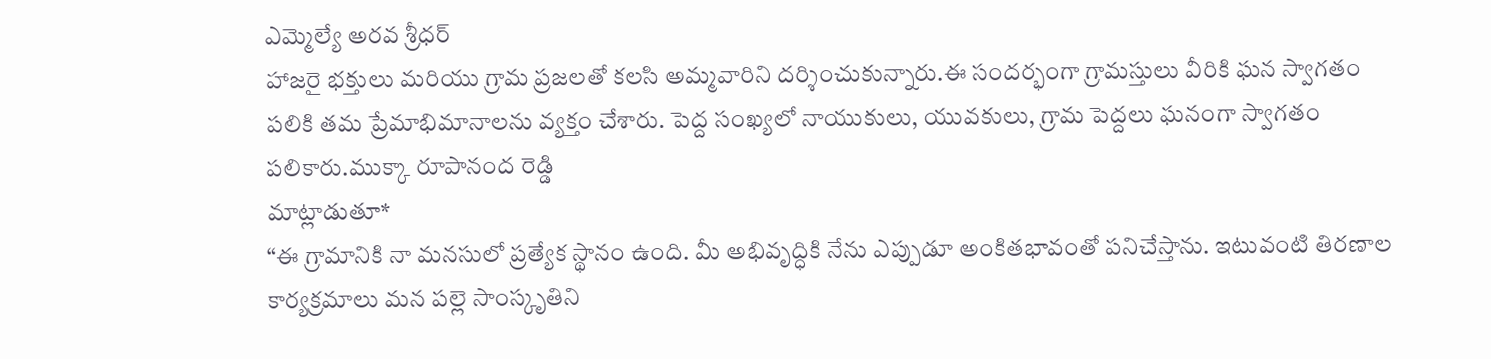ఎమ్మెల్యే అరవ శ్రీధర్
హాజరై భక్తులు మరియు గ్రామ ప్రజలతో కలసి అమ్మవారిని దర్శించుకున్నారు.ఈ సందర్భంగా గ్రామస్తులు వీరికి ఘన స్వాగతం పలికి తమ ప్రేమాభిమానాలను వ్యక్తం చేశారు. పెద్ద సంఖ్యలో నాయుకులు, యువకులు, గ్రామ పెద్దలు ఘనంగా స్వాగతం పలికారు.ముక్కా రూపానంద రెడ్డి
మాట్లాడుతూ*
“ఈ గ్రామానికి నా మనసులో ప్రత్యేక స్థానం ఉంది. మీ అభివృద్ధికి నేను ఎప్పుడూ అంకితభావంతో పనిచేస్తాను. ఇటువంటి తిరణాల కార్యక్రమాలు మన పల్లె సాంస్కృతిని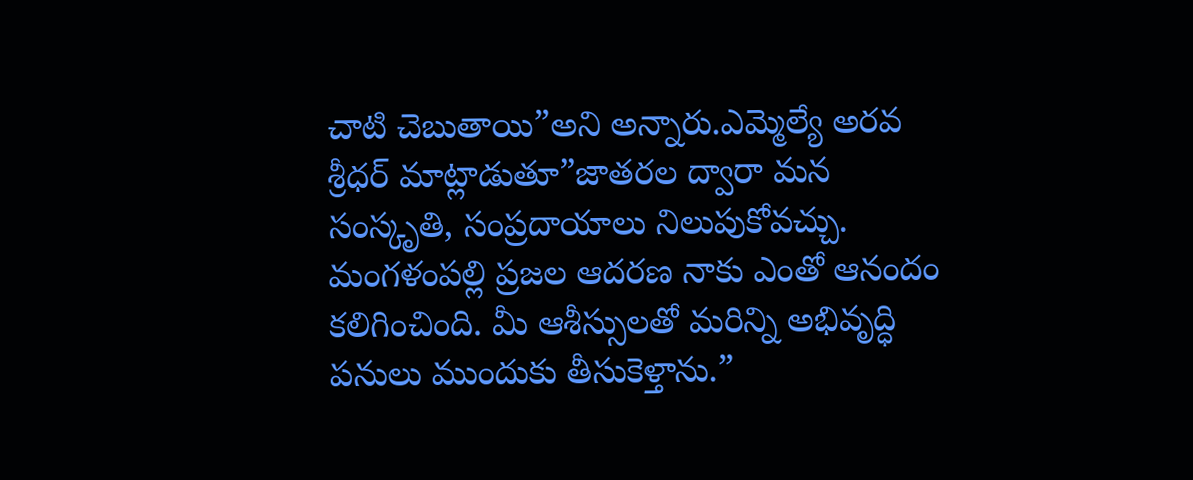చాటి చెబుతాయి”అని అన్నారు.ఎమ్మెల్యే అరవ శ్రీధర్ మాట్లాడుతూ”జాతరల ద్వారా మన సంస్కృతి, సంప్రదాయాలు నిలుపుకోవచ్చు. మంగళంపల్లి ప్రజల ఆదరణ నాకు ఎంతో ఆనందం కలిగించింది. మీ ఆశీస్సులతో మరిన్ని అభివృద్ధి పనులు ముందుకు తీసుకెళ్తాను.”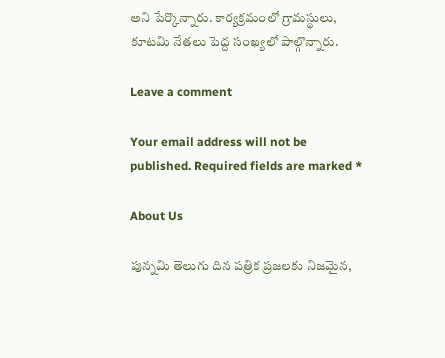అని పేర్కొన్నారు. కార్యక్రమంలో గ్రామస్థులు, కూటమి నేతలు పెద్ద సంఖ్యలో పాల్గొన్నారు.

Leave a comment

Your email address will not be published. Required fields are marked *

About Us

పున్నమి తెలుగు దిన పత్రిక ప్రజలకు నిజమైన,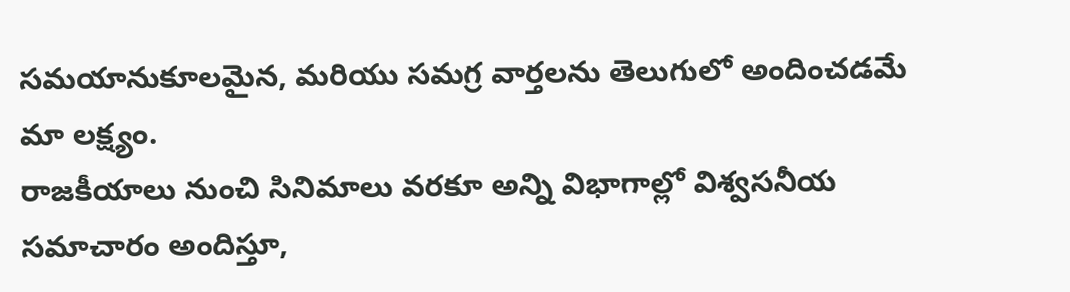సమయానుకూలమైన, మరియు సమగ్ర వార్తలను తెలుగులో అందించడమే మా లక్ష్యం.
రాజకీయాలు నుంచి సినిమాలు వరకూ అన్ని విభాగాల్లో విశ్వసనీయ సమాచారం అందిస్తూ,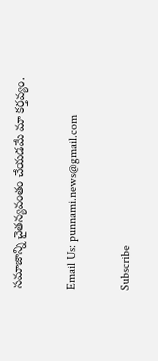సమాజాన్ని చైతన్యవంతం చేయడమే మా కర్తవ్యం.

Email Us: punnami.news@gmail.com

Subscribe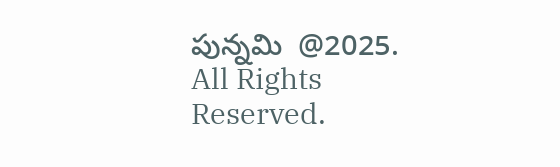పున్నమి  @2025. All Rights Reserved.